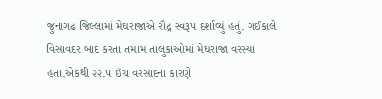જુનાગઢ જિલ્લામાં મેઘરાજાએ રૌદ્ર સ્વરૂપ દર્શાવ્યું હતું. ગઈકાલે વિસાવદર બાદ કરતા તમામ તાલુકાઓમાં મેઘરાજા વરસ્યા હતા.એકથી ૨૨.૫ ઇંચ વરસાદના કારણે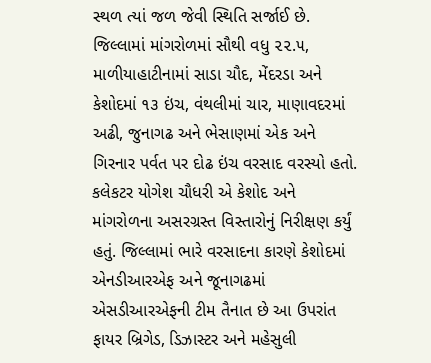સ્થળ ત્યાં જળ જેવી સ્થિતિ સર્જાઈ છે. જિલ્લામાં માંગરોળમાં સૌથી વધુ ૨૨.૫, માળીયાહાટીનામાં સાડા ચૌદ, મેંદરડા અને કેશોદમાં ૧૩ ઇંચ, વંથલીમાં ચાર, માણાવદરમાં અઢી, જુનાગઢ અને ભેસાણમાં એક અને ગિરનાર પર્વત પર દોઢ ઇંચ વરસાદ વરસ્યો હતો. કલેકટર યોગેશ ચૌધરી એ કેશોદ અને માંગરોળના અસરગ્રસ્ત વિસ્તારોનું નિરીક્ષણ કર્યું હતું. જિલ્લામાં ભારે વરસાદના કારણે કેશોદમાં એનડીઆરએફ અને જૂનાગઢમાં એસડીઆરએફની ટીમ તૈનાત છે આ ઉપરાંત ફાયર બ્રિગેડ, ડિઝાસ્ટર અને મહેસુલી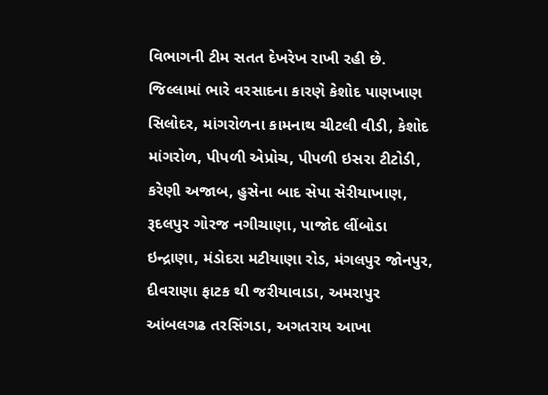વિભાગની ટીમ સતત દેખરેખ રાખી રહી છે. જિલ્લામાં ભારે વરસાદના કારણે કેશોદ પાણખાણ સિલોદર, માંગરોળના કામનાથ ચીટલી વીડી, કેશોદ માંગરોળ, પીપળી એપ્રોચ, પીપળી ઇસરા ટીટોડી, કરેણી અજાબ, હુસેના બાદ સેપા સેરીયાખાણ, રૂદલપુર ગોરજ નગીચાણા, પાજોદ લીંબોડા ઇન્દ્રાણા, મંડોદરા મટીયાણા રોડ, મંગલપુર જોનપુર, દીવરાણા ફાટક થી જરીયાવાડા, અમરાપુર આંબલગઢ તરસિંગડા, અગતરાય આખા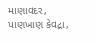માણાવદર, પાણખાણ કેવદ્રા,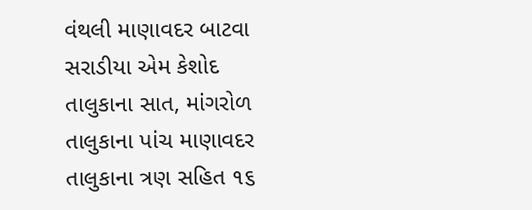વંથલી માણાવદર બાટવા સરાડીયા એમ કેશોદ તાલુકાના સાત, માંગરોળ તાલુકાના પાંચ માણાવદર તાલુકાના ત્રણ સહિત ૧૬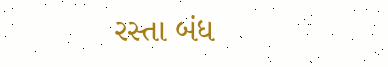રસ્તા બંધ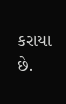કરાયા છે.